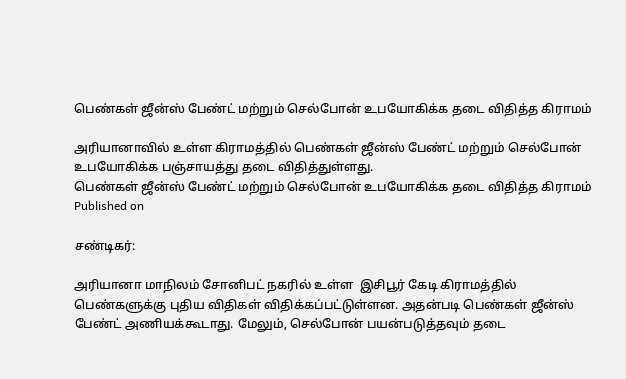பெண்கள் ஜீன்ஸ் பேண்ட் மற்றும் செல்போன் உபயோகிக்க தடை விதித்த கிராமம்

அரியானாவில் உள்ள கிராமத்தில் பெண்கள் ஜீன்ஸ் பேண்ட் மற்றும் செல்போன் உபயோகிக்க பஞ்சாயத்து தடை விதித்துள்ளது.
பெண்கள் ஜீன்ஸ் பேண்ட் மற்றும் செல்போன் உபயோகிக்க தடை விதித்த கிராமம்
Published on

சண்டிகர்:

அரியானா மாநிலம் சோனிபட் நகரில் உள்ள  இசிபூர் கேடி கிராமத்தில் பெண்களுக்கு புதிய விதிகள் விதிக்கப்பட்டுள்ளன. அதன்படி பெண்கள் ஜீன்ஸ் பேண்ட் அணியக்கூடாது. மேலும், செல்போன் பயன்படுத்தவும் தடை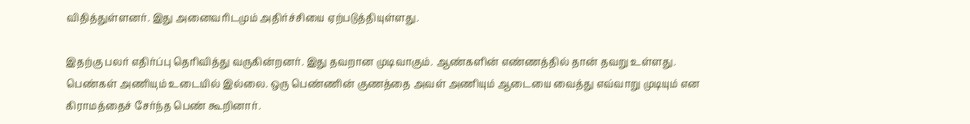விதித்துள்ளனர். இது அனைவரிடமும் அதிர்ச்சியை ஏற்படுத்தியுள்ளது.

இதற்கு பலர் எதிர்ப்பு தெரிவித்து வருகின்றனர். இது தவறான முடிவாகும். ஆண்களின் எண்ணத்தில் தான் தவறு உள்ளது. பெண்கள் அணியும் உடையில் இல்லை. ஒரு பெண்ணின் குணத்தை அவள் அணியும் ஆடையை வைத்து எவ்வாறு முடியும் என கிராமத்தைச் சேர்ந்த பெண் கூறினார்.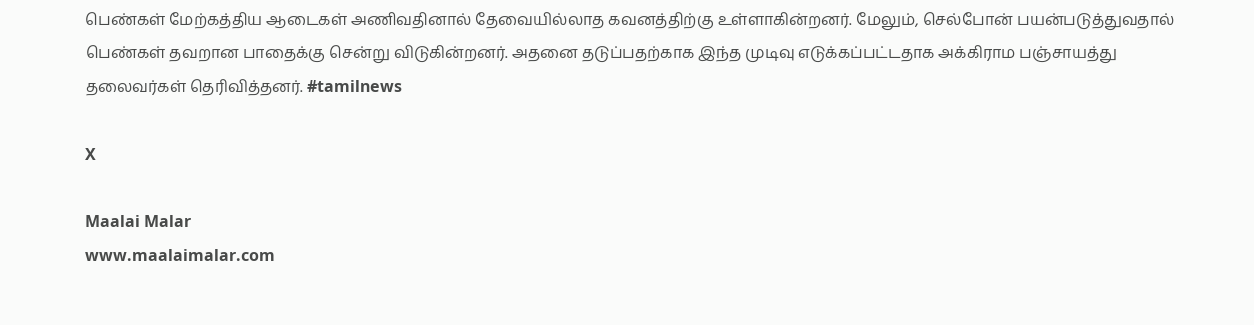பெண்கள் மேற்கத்திய ஆடைகள் அணிவதினால் தேவையில்லாத கவனத்திற்கு உள்ளாகின்றனர். மேலும், செல்போன் பயன்படுத்துவதால் பெண்கள் தவறான பாதைக்கு சென்று விடுகின்றனர். அதனை தடுப்பதற்காக இந்த முடிவு எடுக்கப்பட்டதாக அக்கிராம பஞ்சாயத்து தலைவர்கள் தெரிவித்தனர். #tamilnews

X

Maalai Malar
www.maalaimalar.com